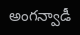అంగన్వాడీ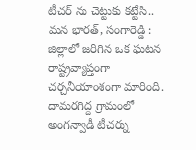టీచర్ ను చెట్టుకు కట్టేసి..
మన భారత్, సంగారెడ్డి : జిల్లాలో జరిగిన ఒక ఘటన రాష్ట్రవ్యాప్తంగా చర్చనీయాంశంగా మారింది. దామరగిద్ద గ్రామంలో అంగన్వాడీ టీచర్ను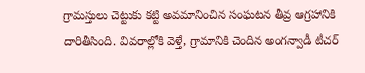గ్రామస్తులు చెట్టుకు కట్టి అవమానించిన సంఘటన తీవ్ర ఆగ్రహానికి దారితీసింది. వివరాల్లోకి వెళ్తే, గ్రామానికి చెందిన అంగన్వాడీ టీచర్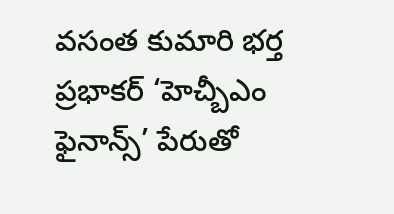వసంత కుమారి భర్త ప్రభాకర్ ‘హెచ్బీఎం ఫైనాన్స్’ పేరుతో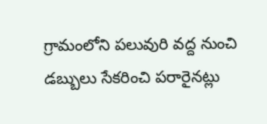గ్రామంలోని పలువురి వద్ద నుంచి డబ్బులు సేకరించి పరారైనట్లు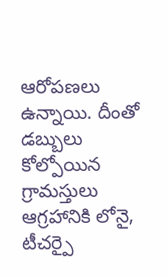ఆరోపణలు ఉన్నాయి. దీంతో డబ్బులు కోల్పోయిన గ్రామస్తులు ఆగ్రహానికి లోనై, టీచర్పై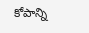కోపాన్ని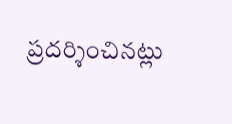ప్రదర్శించినట్లు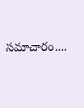సమాచారం....